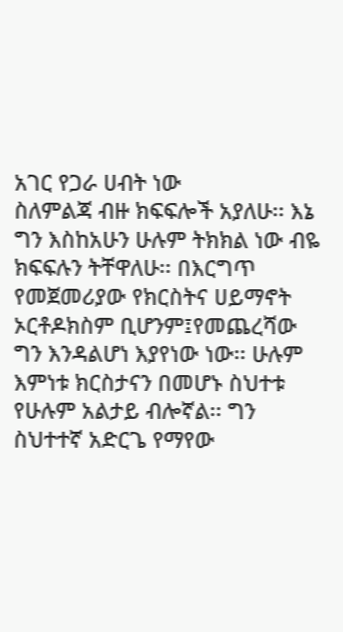አገር የጋራ ሀብት ነው
ስለምልጃ ብዙ ክፍፍሎች አያለሁ፡፡ እኔ ግን እስከአሁን ሁሉም ትክክል ነው ብዬ ክፍፍሉን ትቸዋለሁ፡፡ በእርግጥ የመጀመሪያው የክርስትና ሀይማኖት ኦርቶዶክስም ቢሆንም፤የመጨረሻው ግን እንዳልሆነ እያየነው ነው፡፡ ሁሉም እምነቱ ክርስታናን በመሆኑ ስህተቱ የሁሉም አልታይ ብሎኛል፡፡ ግን ስህተተኛ አድርጌ የማየው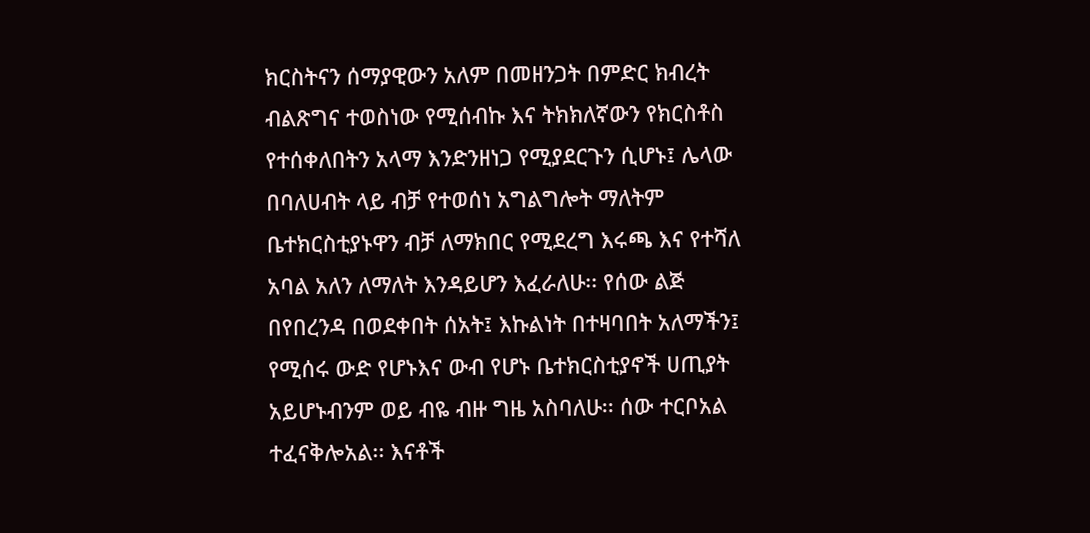ክርስትናን ሰማያዊውን አለም በመዘንጋት በምድር ክብረት ብልጽግና ተወስነው የሚሰብኩ እና ትክክለኛውን የክርስቶስ የተሰቀለበትን አላማ እንድንዘነጋ የሚያደርጉን ሲሆኑ፤ ሌላው በባለሀብት ላይ ብቻ የተወሰነ አግልግሎት ማለትም ቤተክርስቲያኑዋን ብቻ ለማክበር የሚደረግ እሩጫ እና የተሻለ አባል አለን ለማለት እንዳይሆን እፈራለሁ፡፡ የሰው ልጅ በየበረንዳ በወደቀበት ሰአት፤ እኩልነት በተዛባበት አለማችን፤ የሚሰሩ ውድ የሆኑእና ውብ የሆኑ ቤተክርስቲያኖች ሀጢያት አይሆኑብንም ወይ ብዬ ብዙ ግዜ አስባለሁ፡፡ ሰው ተርቦአል ተፈናቅሎአል፡፡ እናቶች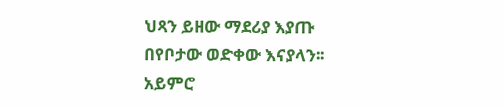ህጻን ይዘው ማደሪያ እያጡ በየቦታው ወድቀው እናያላን፡፡አይምሮ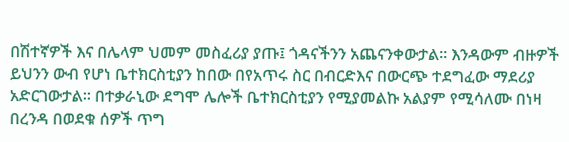በሽተኛዎች እና በሌላም ህመም መስፈሪያ ያጡ፤ ጎዳናችንን አጨናንቀውታል፡፡ እንዳውም ብዙዎች ይህንን ውብ የሆነ ቤተክርስቲያን ከበው በየአጥሩ ስር በብርድእና በውርጭ ተደግፈው ማደሪያ አድርገውታል፡፡ በተቃራኒው ደግሞ ሌሎች ቤተክርስቲያን የሚያመልኩ አልያም የሚሳለሙ በነዛ በረንዳ በወደቁ ሰዎች ጥግ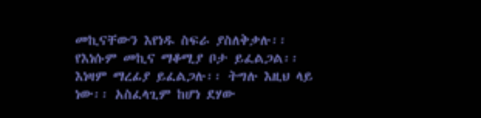መኪናቸውን እየነዱ ስፍራ ያስለቅቃሉ፡፡ የእነሱም መኪና ማቆሚያ ቦታ ይፈልጋል፡፡ እነዛም ማረፊያ ይፈልጋሉ፡፡ ትግሉ እዚህ ላይ ነው፡፡ አስፈላጊም ከሆነ ደሃው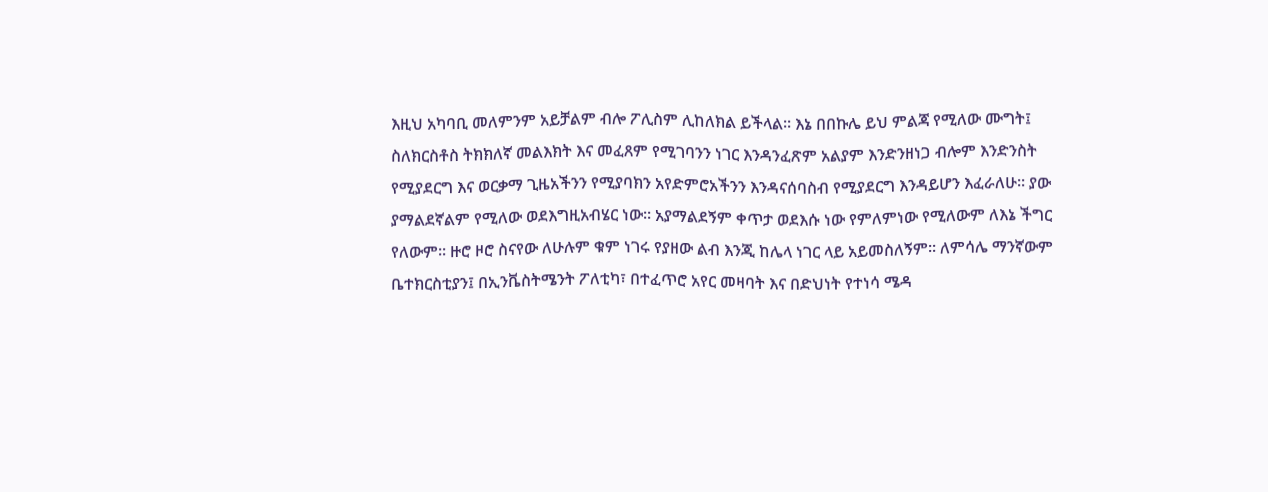እዚህ አካባቢ መለምንም አይቻልም ብሎ ፖሊስም ሊከለክል ይችላል፡፡ እኔ በበኩሌ ይህ ምልጃ የሚለው ሙግት፤ ስለክርስቶስ ትክክለኛ መልእክት እና መፈጸም የሚገባንን ነገር እንዳንፈጽም አልያም እንድንዘነጋ ብሎም እንድንስት የሚያደርግ እና ወርቃማ ጊዜአችንን የሚያባክን አየድምሮአችንን እንዳናሰባስብ የሚያደርግ እንዳይሆን እፈራለሁ፡፡ ያው ያማልደኛልም የሚለው ወደእግዚአብሄር ነው፡፡ አያማልደኝም ቀጥታ ወደእሱ ነው የምለምነው የሚለውም ለእኔ ችግር የለውም፡፡ ዙሮ ዞሮ ስናየው ለሁሉም ቁም ነገሩ የያዘው ልብ እንጂ ከሌላ ነገር ላይ አይመስለኝም፡፡ ለምሳሌ ማንኛውም ቤተክርስቲያን፤ በኢንቬስትሜንት ፖለቲካ፣ በተፈጥሮ አየር መዛባት እና በድህነት የተነሳ ሜዳ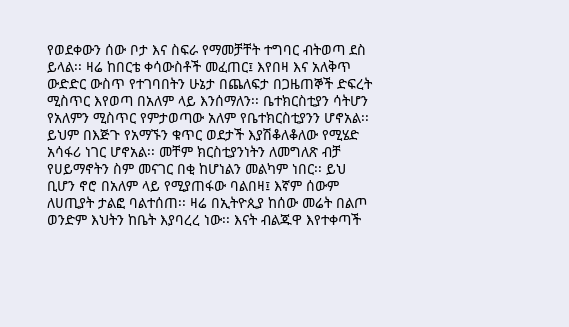የወደቀውን ሰው ቦታ እና ስፍራ የማመቻቸት ተግባር ብትወጣ ደስ ይላል፡፡ ዛሬ ከበርቴ ቀሳውስቶች መፈጠር፤ እየበዛ እና አለቅጥ ውድድር ውስጥ የተገባበትን ሁኔታ በጨለፍታ በጋዜጠኞች ድፍረት ሚስጥር እየወጣ በአለም ላይ እንሰማለን፡፡ ቤተክርስቲያን ሳትሆን የአለምን ሚስጥር የምታወጣው አለም የቤተክርስቲያንን ሆኖአል፡፡ ይህም በእጅጉ የአማኙን ቁጥር ወደታች እያሽቆለቆለው የሚሄድ አሳፋሪ ነገር ሆኖአል፡፡ መቸም ክርስቲያንነትን ለመግለጽ ብቻ የሀይማኖትን ስም መናገር በቂ ከሆነልን መልካም ነበር፡፡ ይህ ቢሆን ኖሮ በአለም ላይ የሚያጠፋው ባልበዛ፤ እኛም ሰውም ለሀጢያት ታልፎ ባልተሰጠ፡፡ ዛሬ በኢትዮጲያ ከሰው መሬት በልጦ ወንድም እህትን ከቤት እያባረረ ነው፡፡ እናት ብልጁዋ እየተቀጣች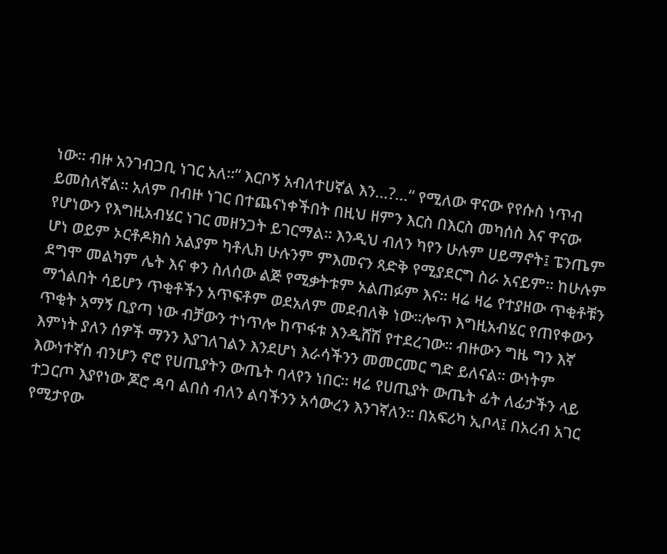ነው፡፡ ብዙ አንገብጋቢ ነገር አለ፡፡“ እርቦኝ አብለተሀኛል እን…?…“ የሚለው ዋናው የየሱስ ነጥብ ይመስለኛል፡፡ አለም በብዙ ነገር በተጨናነቀችበት በዚህ ዘምን እርስ በእርስ መካሰስ እና ዋናው የሆነውን የእግዚአብሄር ነገር መዘንጋት ይገርማል፡፡ እንዲህ ብለን ካየን ሁሉም ሀይማኖት፤ ፔንጤም ሆነ ወይም ኦርቶዶክስ አልያም ካቶሊክ ሁሉንም ምእመናን ጻድቅ የሚያደርግ ስራ አናይም፡፡ ከሁሉም ደግሞ መልካም ሌት እና ቀን ስለሰው ልጅ የሚቃትቱም አልጠፉም እና፡፡ ዛሬ ዛሬ የተያዘው ጥቂቶቹን ማጎልበት ሳይሆን ጥቂቶችን አጥፍቶም ወደአለም መደብለቅ ነው፡፡ሎጥ እግዚአብሄር የጠየቀውን ጥቂት አማኝ ቢያጣ ነው ብቻውን ተነጥሎ ከጥፋቱ እንዲሸሽ የተደረገው፡፡ ብዙውን ግዜ ግን እኛ እምነት ያለን ሰዎች ማንን እያገለገልን እንደሆነ እራሳችንን መመርመር ግድ ይለናል፡፡ ውነትም እውነተኛስ ብንሆን ኖሮ የሀጢያትን ውጤት ባላየን ነበር፡፡ ዛሬ የሀጢያት ውጤት ፊት ለፊታችን ላይ ተጋርጦ እያየነው ጆሮ ዳባ ልበስ ብለን ልባችንን አሳውረን እንገኛለን፡፡ በአፍሪካ ኢቦላ፤ በአረብ አገር የሚታየው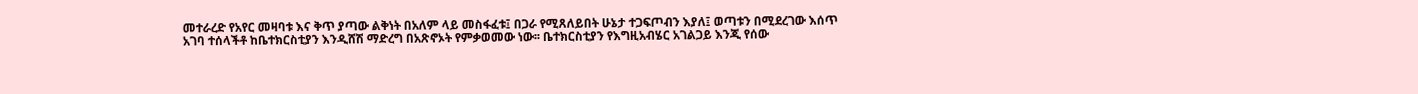መተራረድ የአየር መዛባቱ እና ቅጥ ያጣው ልቅነት በአለም ላይ መስፋፈቱ፤ በጋራ የሚጸለይበት ሁኔታ ተጋፍጦብን እያለ፤ ወጣቱን በሚደረገው እሰጥ አገባ ተሰላችቶ ከቤተክርስቲያን እንዲሸሽ ማድረግ በአጽኖኦት የምቃወመው ነው፡፡ ቤተክርስቲያን የእግዚአብሄር አገልጋይ እንጂ የሰው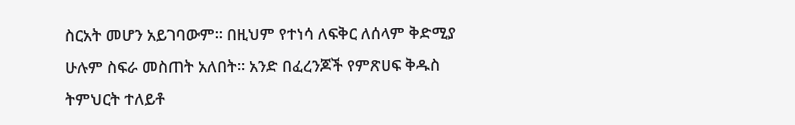ስርአት መሆን አይገባውም፡፡ በዚህም የተነሳ ለፍቅር ለሰላም ቅድሚያ ሁሉም ስፍራ መስጠት አለበት፡፡ አንድ በፈረንጆች የምጽሀፍ ቅዱስ ትምህርት ተለይቶ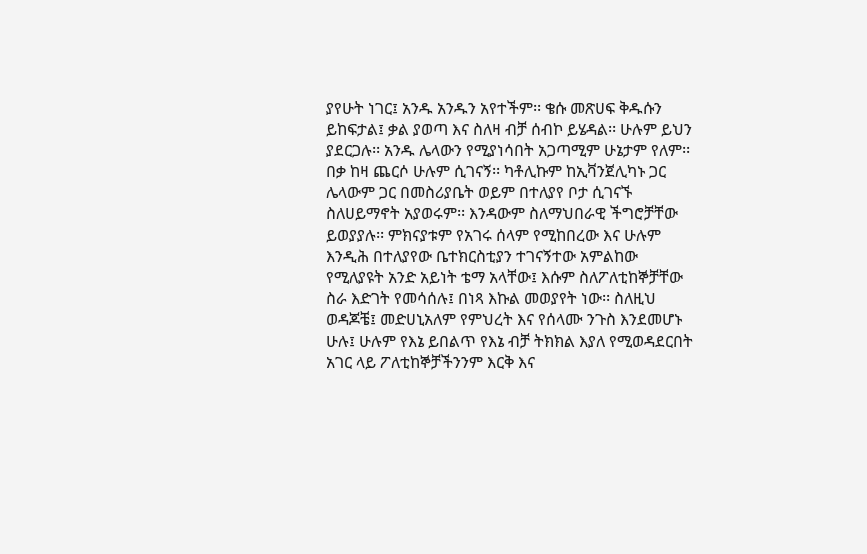ያየሁት ነገር፤ አንዱ አንዱን አየተችም፡፡ ቄሱ መጽሀፍ ቅዱሱን ይከፍታል፤ ቃል ያወጣ እና ስለዛ ብቻ ሰብኮ ይሄዳል፡፡ ሁሉም ይህን ያደርጋሉ፡፡ አንዱ ሌላውን የሚያነሳበት አጋጣሚም ሁኔታም የለም፡፡ በቃ ከዛ ጨርሶ ሁሉም ሲገናኝ፡፡ ካቶሊኩም ከኢቫንጀሊካኑ ጋር ሌላውም ጋር በመስሪያቤት ወይም በተለያየ ቦታ ሲገናኙ ስለሀይማኖት አያወሩም፡፡ እንዳውም ስለማህበራዊ ችግሮቻቸው ይወያያሉ፡፡ ምክናያቱም የአገሩ ሰላም የሚከበረው እና ሁሉም እንዲሕ በተለያየው ቤተክርስቲያን ተገናኝተው አምልከው የሚለያዩት አንድ አይነት ቴማ አላቸው፤ እሱም ስለፖለቲከኞቻቸው ስራ እድገት የመሳሰሉ፤ በነጻ እኩል መወያየት ነው፡፡ ስለዚህ ወዳጆቼ፤ መድሀኒአለም የምህረት እና የሰላሙ ንጉስ እንደመሆኑ ሁሉ፤ ሁሉም የእኔ ይበልጥ የእኔ ብቻ ትክክል እያለ የሚወዳደርበት አገር ላይ ፖለቲከኞቻችንንም እርቅ እና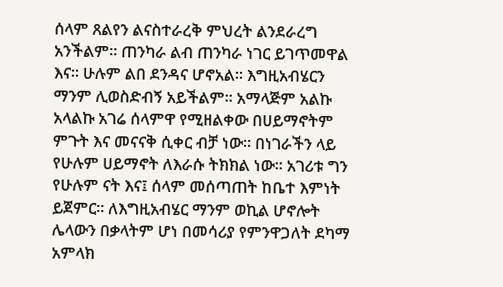ሰላም ጸልየን ልናስተራረቅ ምህረት ልንደራረግ አንችልም፡፡ ጠንካራ ልብ ጠንካራ ነገር ይገጥመዋል እና፡፡ ሁሉም ልበ ደንዳና ሆኖአል፡፡ እግዚአብሄርን ማንም ሊወስድብኝ አይችልም፡፡ አማላጅም አልኩ አላልኩ አገሬ ሰላምዋ የሚዘልቀው በሀይማኖትም ምጉት እና መናናቅ ሲቀር ብቻ ነው፡፡ በነገራችን ላይ የሁሉም ሀይማኖት ለእራሱ ትክክል ነው፡፡ አገሪቱ ግን የሁሉም ናት እና፤ ሰላም መሰጣጠት ከቤተ እምነት ይጀምር፡፡ ለእግዚአብሄር ማንም ወኪል ሆኖሎት ሌላውን በቃላትም ሆነ በመሳሪያ የምንዋጋለት ደካማ አምላክ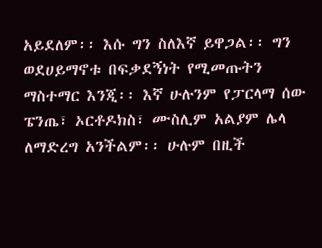አይደለም፡፡ እሱ ግን ስለእኛ ይዋጋል፡፡ ግን ወደሀይማኖቱ በፍቃደኝነት የሚመጡትን ማስተማር እንጂ፡፡ እኛ ሁሉንም የፓርላማ ሰው ፔንጤ፣ ኦርቶዶክስ፣ ሙስሊም አልያም ሌላ ለማድረግ አንችልም፡፡ ሁሉም በዚች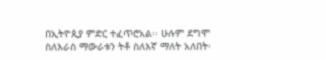በኢትዮጲያ ምድር ተፈጥሮአል፡፡ ሁሉም ደግሞ ስለእራስ ማውራቱን ትቶ ስለእኛ ማለት አለበት፡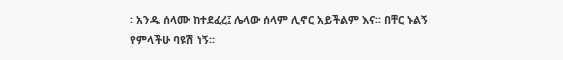፡ አንዱ ሰላሙ ከተደፈረ፤ ሌላው ሰላም ሊኖር አይችልም እና፡፡ በቸር ኑልኝ የምላችሁ ባዩሽ ነኝ፡፡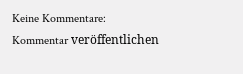Keine Kommentare:
Kommentar veröffentlichen